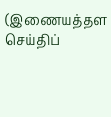(இணையத்தள செய்திப்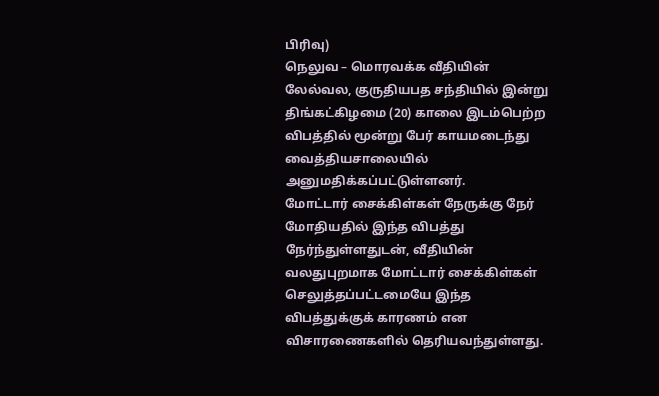பிரிவு)
நெலுவ – மொரவக்க வீதியின் லேல்வல, குருதியபத சந்தியில் இன்று திங்கட்கிழமை (20) காலை இடம்பெற்ற விபத்தில் மூன்று பேர் காயமடைந்து வைத்தியசாலையில் அனுமதிக்கப்பட்டுள்ளனர்.
மோட்டார் சைக்கிள்கள் நேருக்கு நேர் மோதியதில் இந்த விபத்து நேர்ந்துள்ளதுடன், வீதியின் வலதுபுறமாக மோட்டார் சைக்கிள்கள் செலுத்தப்பட்டமையே இந்த விபத்துக்குக் காரணம் என விசாரணைகளில் தெரியவந்துள்ளது.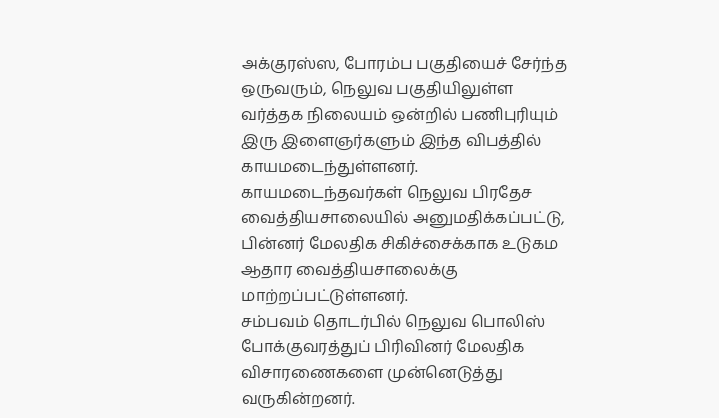அக்குரஸ்ஸ, போரம்ப பகுதியைச் சேர்ந்த ஒருவரும், நெலுவ பகுதியிலுள்ள வர்த்தக நிலையம் ஒன்றில் பணிபுரியும் இரு இளைஞர்களும் இந்த விபத்தில் காயமடைந்துள்ளனர்.
காயமடைந்தவர்கள் நெலுவ பிரதேச வைத்தியசாலையில் அனுமதிக்கப்பட்டு, பின்னர் மேலதிக சிகிச்சைக்காக உடுகம ஆதார வைத்தியசாலைக்கு மாற்றப்பட்டுள்ளனர்.
சம்பவம் தொடர்பில் நெலுவ பொலிஸ் போக்குவரத்துப் பிரிவினர் மேலதிக விசாரணைகளை முன்னெடுத்து வருகின்றனர்.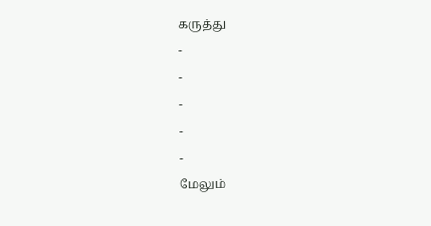கருத்து
-
-
-
-
-
மேலும்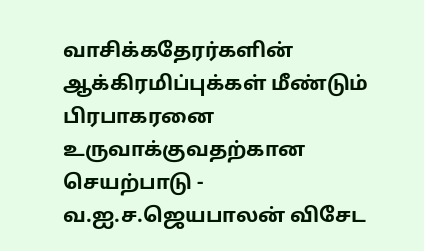வாசிக்கதேரர்களின் ஆக்கிரமிப்புக்கள் மீண்டும் பிரபாகரனை உருவாக்குவதற்கான செயற்பாடு - வ.ஐ.ச.ஜெயபாலன் விசேட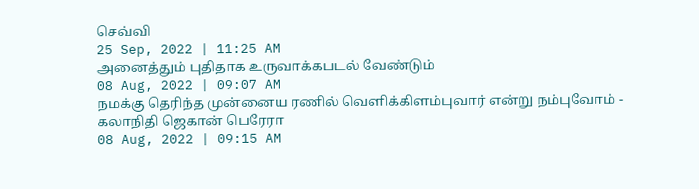செவ்வி
25 Sep, 2022 | 11:25 AM
அனைத்தும் புதிதாக உருவாக்கபடல் வேண்டும்
08 Aug, 2022 | 09:07 AM
நமக்கு தெரிந்த முன்னைய ரணில் வெளிக்கிளம்புவார் என்று நம்புவோம் - கலாநிதி ஜெகான் பெரேரா
08 Aug, 2022 | 09:15 AM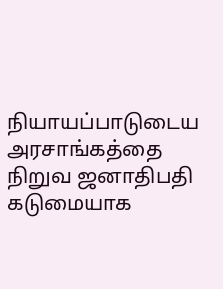நியாயப்பாடுடைய அரசாங்கத்தை நிறுவ ஜனாதிபதி கடுமையாக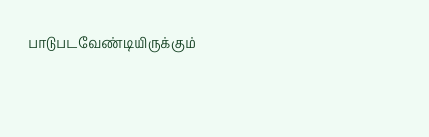பாடுபடவேண்டியிருக்கும்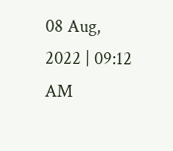08 Aug, 2022 | 09:12 AM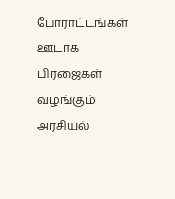போராட்டங்கள் ஊடாக பிரஜைகள் வழங்கும் அரசியல்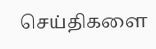செய்திகளை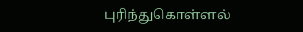புரிந்துகொள்ளல்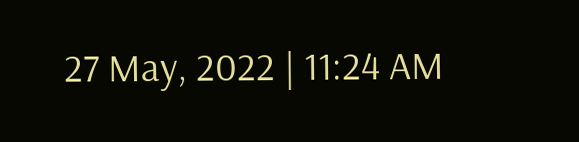27 May, 2022 | 11:24 AM